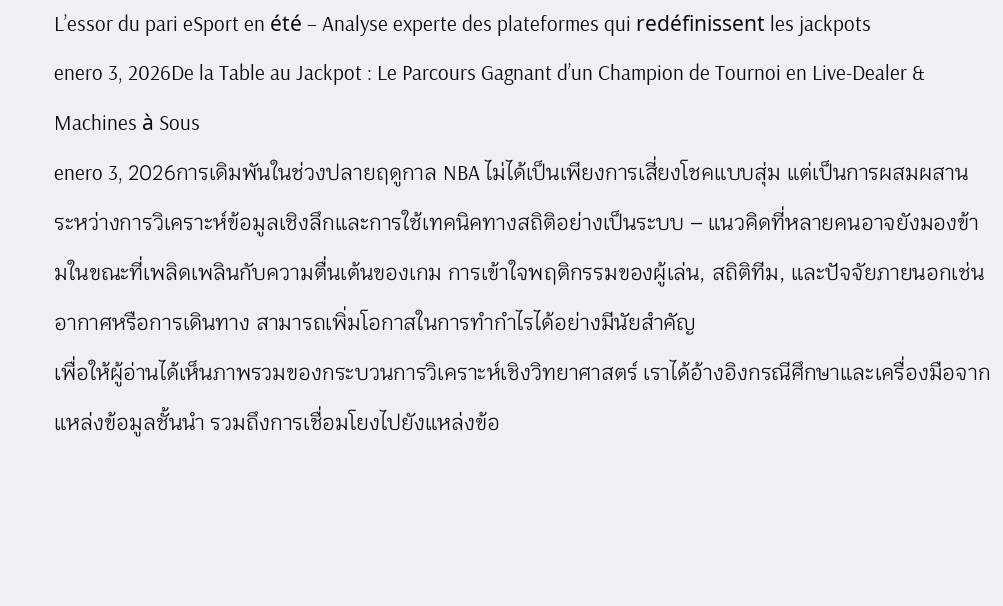L’essor du pari eSport en été – Analyse experte des plateformes qui redéfinissent les jackpots
enero 3, 2026De la Table au Jackpot : Le Parcours Gagnant d’un Champion de Tournoi en Live‑Dealer & Machines à Sous
enero 3, 2026การเดิมพันในช่วงปลายฤดูกาล NBA ไม่ได้เป็นเพียงการเสี่ยงโชคแบบสุ่ม แต่เป็นการผสมผสานระหว่างการวิเคราะห์ข้อมูลเชิงลึกและการใช้เทคนิคทางสถิติอย่างเป็นระบบ – แนวคิดที่หลายคนอาจยังมองข้ามในขณะที่เพลิดเพลินกับความตื่นเต้นของเกม การเข้าใจพฤติกรรมของผู้เล่น, สถิติทีม, และปัจจัยภายนอกเช่นอากาศหรือการเดินทาง สามารถเพิ่มโอกาสในการทำกำไรได้อย่างมีนัยสำคัญ
เพื่อให้ผู้อ่านได้เห็นภาพรวมของกระบวนการวิเคราะห์เชิงวิทยาศาสตร์ เราได้อ้างอิงกรณีศึกษาและเครื่องมือจากแหล่งข้อมูลชั้นนำ รวมถึงการเชื่อมโยงไปยังแหล่งข้อ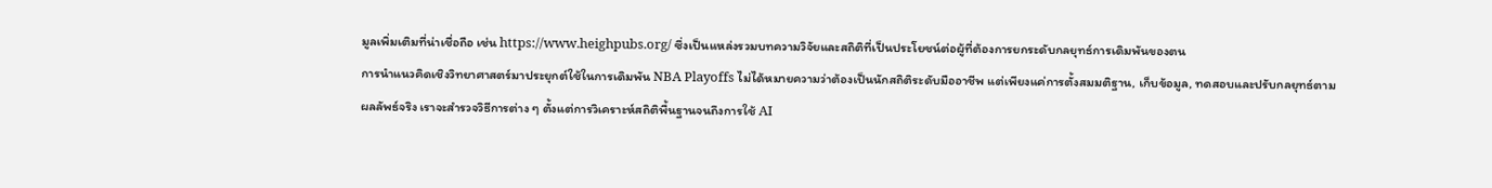มูลเพิ่มเติมที่น่าเชื่อถือ เช่น https://www.heighpubs.org/ ซึ่งเป็นแหล่งรวมบทความวิจัยและสถิติที่เป็นประโยชน์ต่อผู้ที่ต้องการยกระดับกลยุทธ์การเดิมพันของตน
การนำแนวคิดเชิงวิทยาศาสตร์มาประยุกต์ใช้ในการเดิมพัน NBA Playoffs ไม่ได้หมายความว่าต้องเป็นนักสถิติระดับมืออาชีพ แต่เพียงแค่การตั้งสมมติฐาน, เก็บข้อมูล, ทดสอบและปรับกลยุทธ์ตามผลลัพธ์จริง เราจะสำรวจวิธีการต่าง ๆ ตั้งแต่การวิเคราะห์สถิติพื้นฐานจนถึงการใช้ AI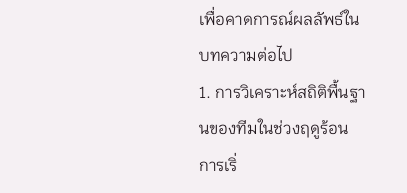เพื่อคาดการณ์ผลลัพธ์ในบทความต่อไป
1. การวิเคราะห์สถิติพื้นฐานของทีมในช่วงฤดูร้อน
การเริ่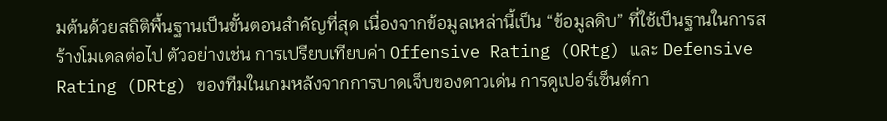มต้นด้วยสถิติพื้นฐานเป็นขั้นตอนสำคัญที่สุด เนื่องจากข้อมูลเหล่านี้เป็น “ข้อมูลดิบ” ที่ใช้เป็นฐานในการสร้างโมเดลต่อไป ตัวอย่างเช่น การเปรียบเทียบค่า Offensive Rating (ORtg) และ Defensive Rating (DRtg) ของทีมในเกมหลังจากการบาดเจ็บของดาวเด่น การดูเปอร์เซ็นต์กา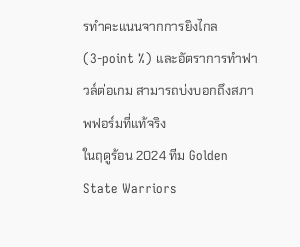รทำคะแนนจากการยิงไกล (3‑point %) และอัตราการทำฟาวล์ต่อเกม สามารถบ่งบอกถึงสภาพฟอร์มที่แท้จริง
ในฤดูร้อน 2024 ทีม Golden State Warriors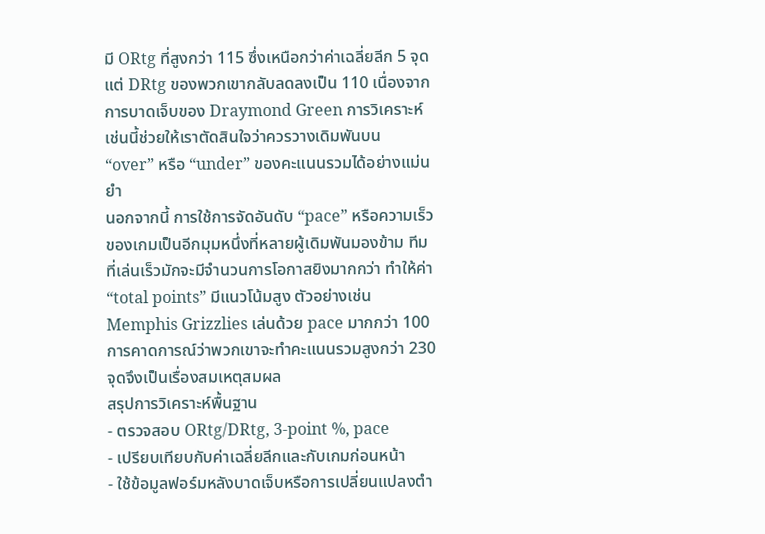มี ORtg ที่สูงกว่า 115 ซึ่งเหนือกว่าค่าเฉลี่ยลีก 5 จุด แต่ DRtg ของพวกเขากลับลดลงเป็น 110 เนื่องจากการบาดเจ็บของ Draymond Green การวิเคราะห์เช่นนี้ช่วยให้เราตัดสินใจว่าควรวางเดิมพันบน “over” หรือ “under” ของคะแนนรวมได้อย่างแม่นยำ
นอกจากนี้ การใช้การจัดอันดับ “pace” หรือความเร็วของเกมเป็นอีกมุมหนึ่งที่หลายผู้เดิมพันมองข้าม ทีมที่เล่นเร็วมักจะมีจำนวนการโอกาสยิงมากกว่า ทำให้ค่า “total points” มีแนวโน้มสูง ตัวอย่างเช่น Memphis Grizzlies เล่นด้วย pace มากกว่า 100 การคาดการณ์ว่าพวกเขาจะทำคะแนนรวมสูงกว่า 230 จุดจึงเป็นเรื่องสมเหตุสมผล
สรุปการวิเคราะห์พื้นฐาน
- ตรวจสอบ ORtg/DRtg, 3‑point %, pace
- เปรียบเทียบกับค่าเฉลี่ยลีกและกับเกมก่อนหน้า
- ใช้ข้อมูลฟอร์มหลังบาดเจ็บหรือการเปลี่ยนแปลงตำ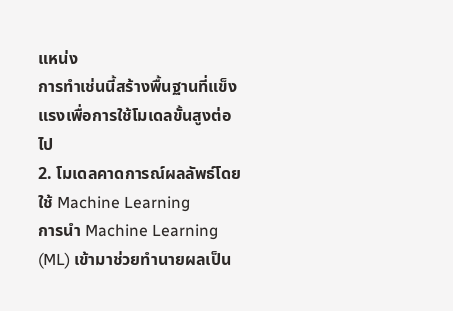แหน่ง
การทำเช่นนี้สร้างพื้นฐานที่แข็งแรงเพื่อการใช้โมเดลขั้นสูงต่อไป
2. โมเดลคาดการณ์ผลลัพธ์โดยใช้ Machine Learning
การนำ Machine Learning (ML) เข้ามาช่วยทำนายผลเป็น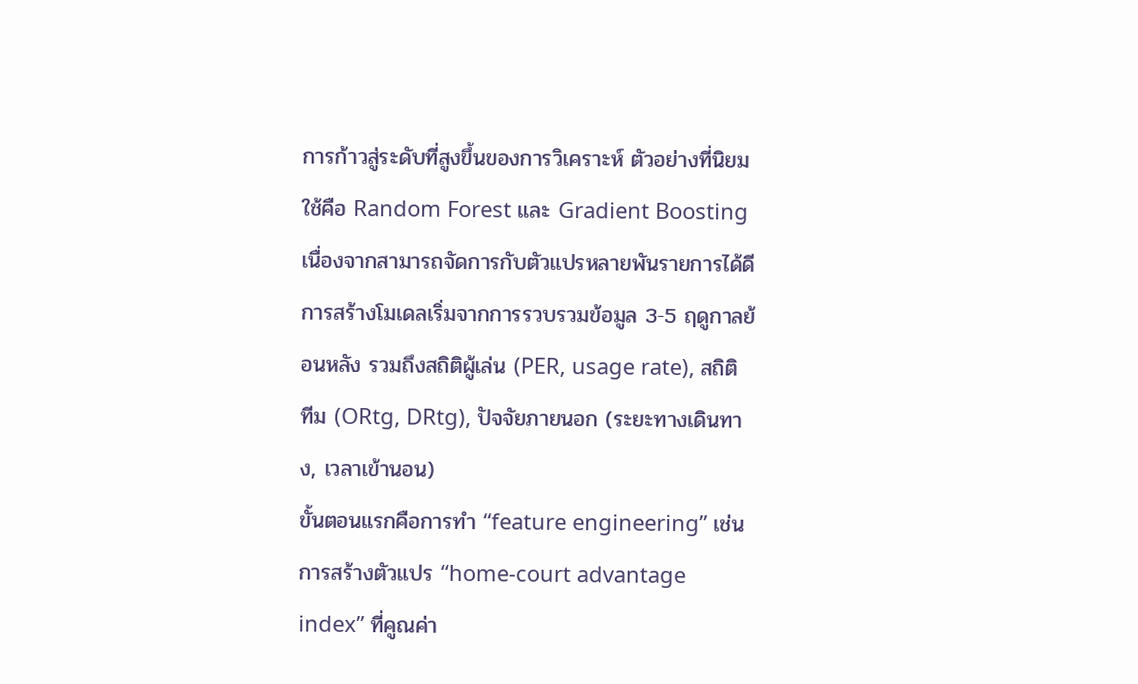การก้าวสู่ระดับที่สูงขึ้นของการวิเคราะห์ ตัวอย่างที่นิยมใช้คือ Random Forest และ Gradient Boosting เนื่องจากสามารถจัดการกับตัวแปรหลายพันรายการได้ดี การสร้างโมเดลเริ่มจากการรวบรวมข้อมูล 3‑5 ฤดูกาลย้อนหลัง รวมถึงสถิติผู้เล่น (PER, usage rate), สถิติทีม (ORtg, DRtg), ปัจจัยภายนอก (ระยะทางเดินทาง, เวลาเข้านอน)
ขั้นตอนแรกคือการทำ “feature engineering” เช่น การสร้างตัวแปร “home‑court advantage index” ที่คูณค่า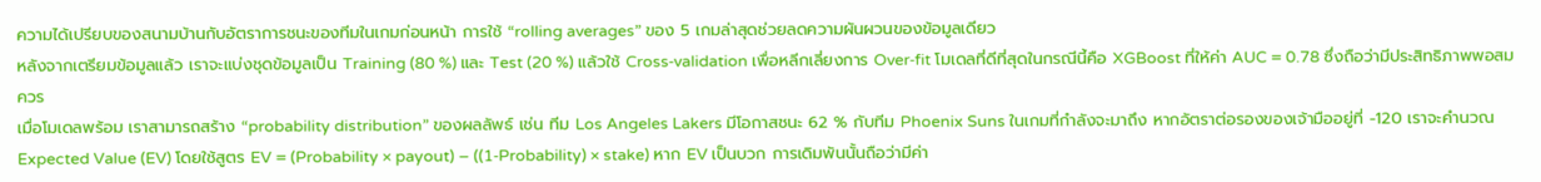ความได้เปรียบของสนามบ้านกับอัตราการชนะของทีมในเกมก่อนหน้า การใช้ “rolling averages” ของ 5 เกมล่าสุดช่วยลดความผันผวนของข้อมูลเดียว
หลังจากเตรียมข้อมูลแล้ว เราจะแบ่งชุดข้อมูลเป็น Training (80 %) และ Test (20 %) แล้วใช้ Cross‑validation เพื่อหลีกเลี่ยงการ Over‑fit โมเดลที่ดีที่สุดในกรณีนี้คือ XGBoost ที่ให้ค่า AUC = 0.78 ซึ่งถือว่ามีประสิทธิภาพพอสมควร
เมื่อโมเดลพร้อม เราสามารถสร้าง “probability distribution” ของผลลัพธ์ เช่น ทีม Los Angeles Lakers มีโอกาสชนะ 62 % กับทีม Phoenix Suns ในเกมที่กำลังจะมาถึง หากอัตราต่อรองของเจ้ามืออยู่ที่ -120 เราจะคำนวณ Expected Value (EV) โดยใช้สูตร EV = (Probability × payout) – ((1‑Probability) × stake) หาก EV เป็นบวก การเดิมพันนั้นถือว่ามีค่า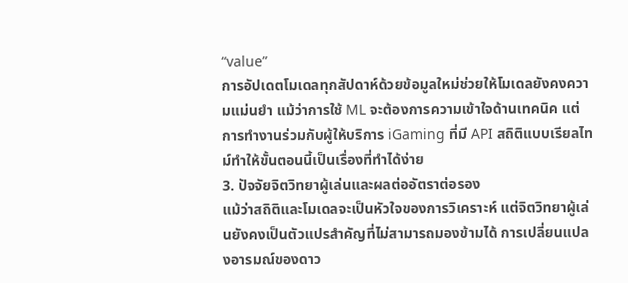“value”
การอัปเดตโมเดลทุกสัปดาห์ด้วยข้อมูลใหม่ช่วยให้โมเดลยังคงความแม่นยำ แม้ว่าการใช้ ML จะต้องการความเข้าใจด้านเทคนิค แต่การทำงานร่วมกับผู้ให้บริการ iGaming ที่มี API สถิติแบบเรียลไทม์ทำให้ขั้นตอนนี้เป็นเรื่องที่ทำได้ง่าย
3. ปัจจัยจิตวิทยาผู้เล่นและผลต่ออัตราต่อรอง
แม้ว่าสถิติและโมเดลจะเป็นหัวใจของการวิเคราะห์ แต่จิตวิทยาผู้เล่นยังคงเป็นตัวแปรสำคัญที่ไม่สามารถมองข้ามได้ การเปลี่ยนแปลงอารมณ์ของดาว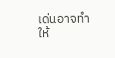เด่นอาจทำให้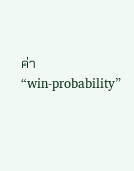ค่า “win‑probability”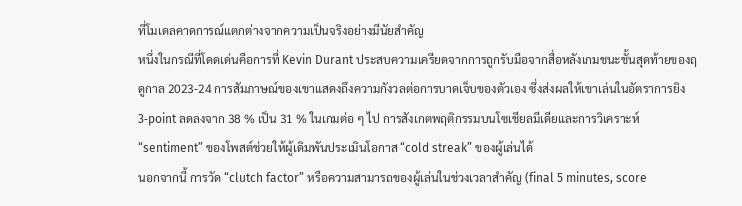ที่โมเดลคาดการณ์แตกต่างจากความเป็นจริงอย่างมีนัยสำคัญ
หนึ่งในกรณีที่โดดเด่นคือการที่ Kevin Durant ประสบความเครียดจากการถูกรับมือจากสื่อหลังเกมชนะชั้นสุดท้ายของฤดูกาล 2023‑24 การสัมภาษณ์ของเขาแสดงถึงความกังวลต่อการบาดเจ็บของตัวเอง ซึ่งส่งผลให้เขาเล่นในอัตราการยิง 3‑point ลดลงจาก 38 % เป็น 31 % ในเกมต่อ ๆ ไป การสังเกตพฤติกรรมบนโซเชียลมีเดียและการวิเคราะห์ “sentiment” ของโพสต์ช่วยให้ผู้เดิมพันประเมินโอกาส “cold streak” ของผู้เล่นได้
นอกจากนี้ การวัด “clutch factor” หรือความสามารถของผู้เล่นในช่วงเวลาสำคัญ (final 5 minutes, score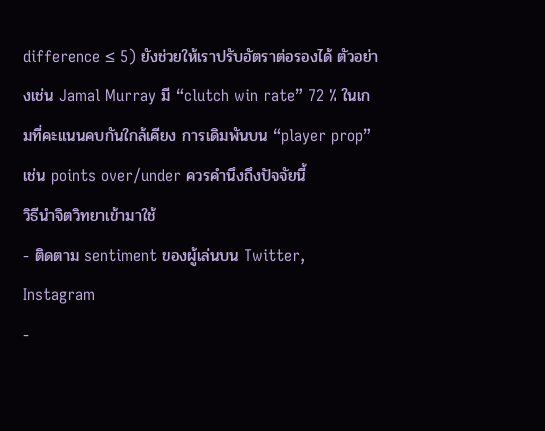difference ≤ 5) ยังช่วยให้เราปรับอัตราต่อรองได้ ตัวอย่างเช่น Jamal Murray มี “clutch win rate” 72 % ในเกมที่คะแนนคบกันใกล้เคียง การเดิมพันบน “player prop” เช่น points over/under ควรคำนึงถึงปัจจัยนี้
วิธีนำจิตวิทยาเข้ามาใช้
- ติดตาม sentiment ของผู้เล่นบน Twitter, Instagram
-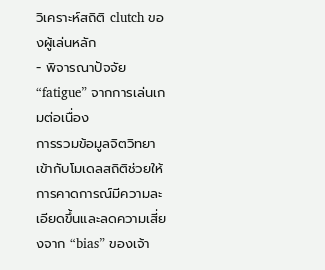วิเคราะห์สถิติ clutch ของผู้เล่นหลัก
- พิจารณาปัจจัย “fatigue” จากการเล่นเกมต่อเนื่อง
การรวมข้อมูลจิตวิทยาเข้ากับโมเดลสถิติช่วยให้การคาดการณ์มีความละเอียดขึ้นและลดความเสี่ยงจาก “bias” ของเจ้า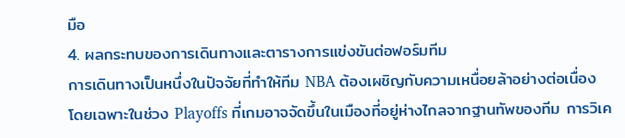มือ
4. ผลกระทบของการเดินทางและตารางการแข่งขันต่อฟอร์มทีม
การเดินทางเป็นหนึ่งในปัจจัยที่ทำให้ทีม NBA ต้องเผชิญกับความเหนื่อยล้าอย่างต่อเนื่อง โดยเฉพาะในช่วง Playoffs ที่เกมอาจจัดขึ้นในเมืองที่อยู่ห่างไกลจากฐานทัพของทีม การวิเค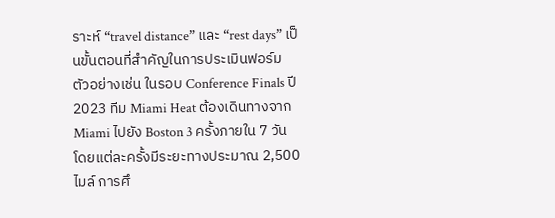ราะห์ “travel distance” และ “rest days” เป็นขั้นตอนที่สำคัญในการประเมินฟอร์ม
ตัวอย่างเช่น ในรอบ Conference Finals ปี 2023 ทีม Miami Heat ต้องเดินทางจาก Miami ไปยัง Boston 3 ครั้งภายใน 7 วัน โดยแต่ละครั้งมีระยะทางประมาณ 2,500 ไมล์ การศึ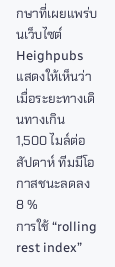กษาที่เผยแพร่บนเว็บไซต์ Heighpubs แสดงให้เห็นว่าเมื่อระยะทางเดินทางเกิน 1,500 ไมล์ต่อสัปดาห์ ทีมมีโอกาสชนะลดลง 8 %
การใช้ “rolling rest index”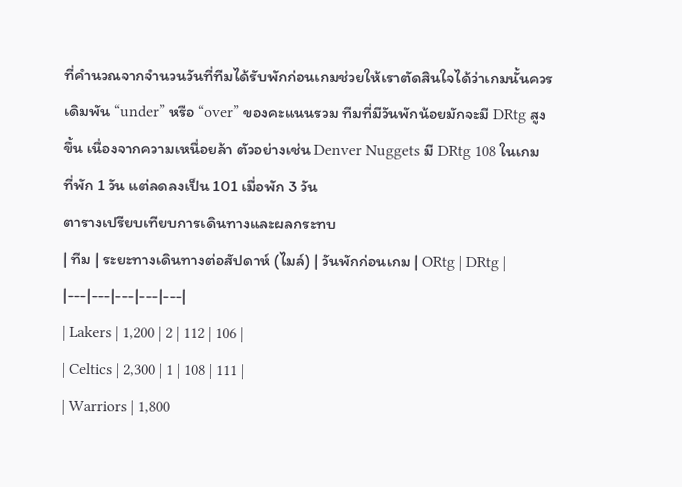ที่คำนวณจากจำนวนวันที่ทีมได้รับพักก่อนเกมช่วยให้เราตัดสินใจได้ว่าเกมนั้นควรเดิมพัน “under” หรือ “over” ของคะแนนรวม ทีมที่มีวันพักน้อยมักจะมี DRtg สูงขึ้น เนื่องจากความเหนื่อยล้า ตัวอย่างเช่น Denver Nuggets มี DRtg 108 ในเกมที่พัก 1 วัน แต่ลดลงเป็น 101 เมื่อพัก 3 วัน
ตารางเปรียบเทียบการเดินทางและผลกระทบ
| ทีม | ระยะทางเดินทางต่อสัปดาห์ (ไมล์) | วันพักก่อนเกม | ORtg | DRtg |
|---|---|---|---|---|
| Lakers | 1,200 | 2 | 112 | 106 |
| Celtics | 2,300 | 1 | 108 | 111 |
| Warriors | 1,800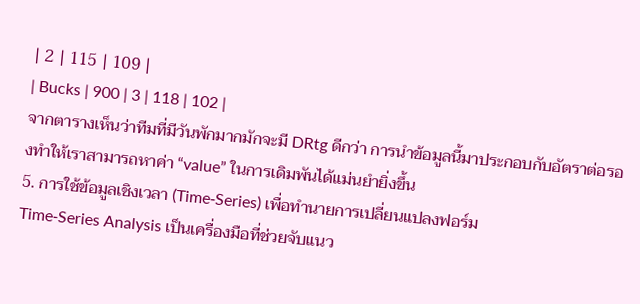| 2 | 115 | 109 |
| Bucks | 900 | 3 | 118 | 102 |
จากตารางเห็นว่าทีมที่มีวันพักมากมักจะมี DRtg ดีกว่า การนำข้อมูลนี้มาประกอบกับอัตราต่อรองทำให้เราสามารถหาค่า “value” ในการเดิมพันได้แม่นยำยิ่งขึ้น
5. การใช้ข้อมูลเชิงเวลา (Time‑Series) เพื่อทำนายการเปลี่ยนแปลงฟอร์ม
Time‑Series Analysis เป็นเครื่องมือที่ช่วยจับแนว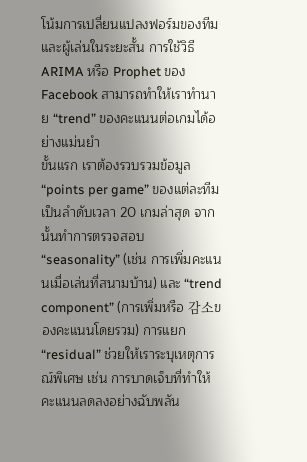โน้มการเปลี่ยนแปลงฟอร์มของทีมและผู้เล่นในระยะสั้น การใช้วิธี ARIMA หรือ Prophet ของ Facebook สามารถทำให้เราทำนาย “trend” ของคะแนนต่อเกมได้อย่างแม่นยำ
ขั้นแรก เราต้องรวบรวมข้อมูล “points per game” ของแต่ละทีมเป็นลำดับเวลา 20 เกมล่าสุด จากนั้นทำการตรวจสอบ “seasonality” (เช่น การเพิ่มคะแนนเมื่อเล่นที่สนามบ้าน) และ “trend component” (การเพิ่มหรือ 감소ของคะแนนโดยรวม) การแยก “residual” ช่วยให้เราระบุเหตุการณ์พิเศษ เช่น การบาดเจ็บที่ทำให้คะแนนลดลงอย่างฉับพลัน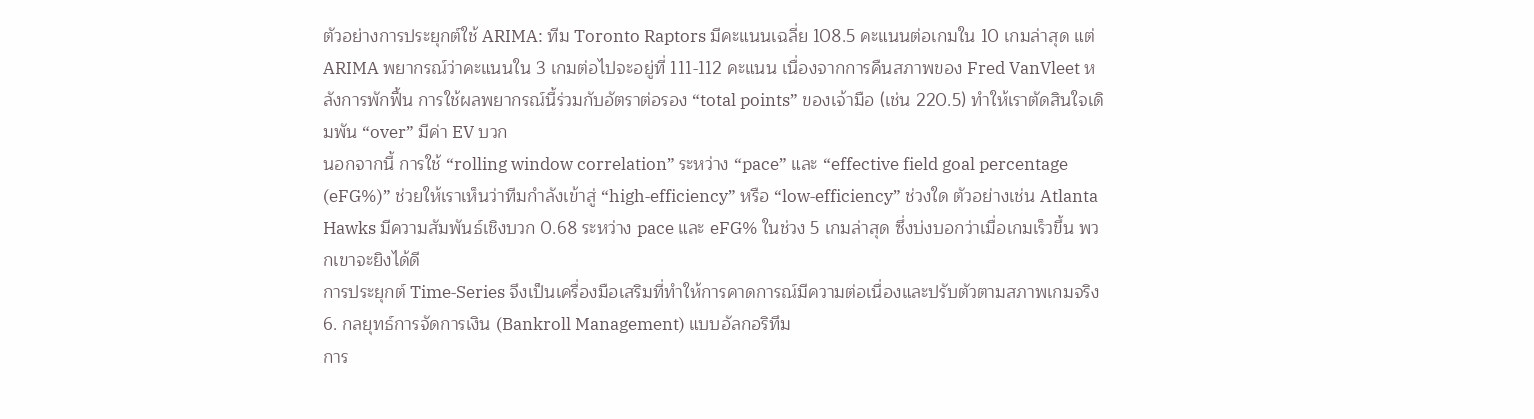ตัวอย่างการประยุกต์ใช้ ARIMA: ทีม Toronto Raptors มีคะแนนเฉลี่ย 108.5 คะแนนต่อเกมใน 10 เกมล่าสุด แต่ ARIMA พยากรณ์ว่าคะแนนใน 3 เกมต่อไปจะอยู่ที่ 111‑112 คะแนน เนื่องจากการคืนสภาพของ Fred VanVleet หลังการพักฟื้น การใช้ผลพยากรณ์นี้ร่วมกับอัตราต่อรอง “total points” ของเจ้ามือ (เช่น 220.5) ทำให้เราตัดสินใจเดิมพัน “over” มีค่า EV บวก
นอกจากนี้ การใช้ “rolling window correlation” ระหว่าง “pace” และ “effective field goal percentage (eFG%)” ช่วยให้เราเห็นว่าทีมกำลังเข้าสู่ “high‑efficiency” หรือ “low‑efficiency” ช่วงใด ตัวอย่างเช่น Atlanta Hawks มีความสัมพันธ์เชิงบวก 0.68 ระหว่าง pace และ eFG% ในช่วง 5 เกมล่าสุด ซึ่งบ่งบอกว่าเมื่อเกมเร็วขึ้น พวกเขาจะยิงได้ดี
การประยุกต์ Time‑Series จึงเป็นเครื่องมือเสริมที่ทำให้การคาดการณ์มีความต่อเนื่องและปรับตัวตามสภาพเกมจริง
6. กลยุทธ์การจัดการเงิน (Bankroll Management) แบบอัลกอริทึม
การ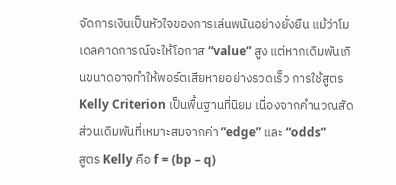จัดการเงินเป็นหัวใจของการเล่นพนันอย่างยั่งยืน แม้ว่าโมเดลคาดการณ์จะให้โอกาส “value” สูง แต่หากเดิมพันเกินขนาดอาจทำให้พอร์ตเสียหายอย่างรวดเร็ว การใช้สูตร Kelly Criterion เป็นพื้นฐานที่นิยม เนื่องจากคำนวณสัดส่วนเดิมพันที่เหมาะสมจากค่า “edge” และ “odds”
สูตร Kelly คือ f = (bp – q)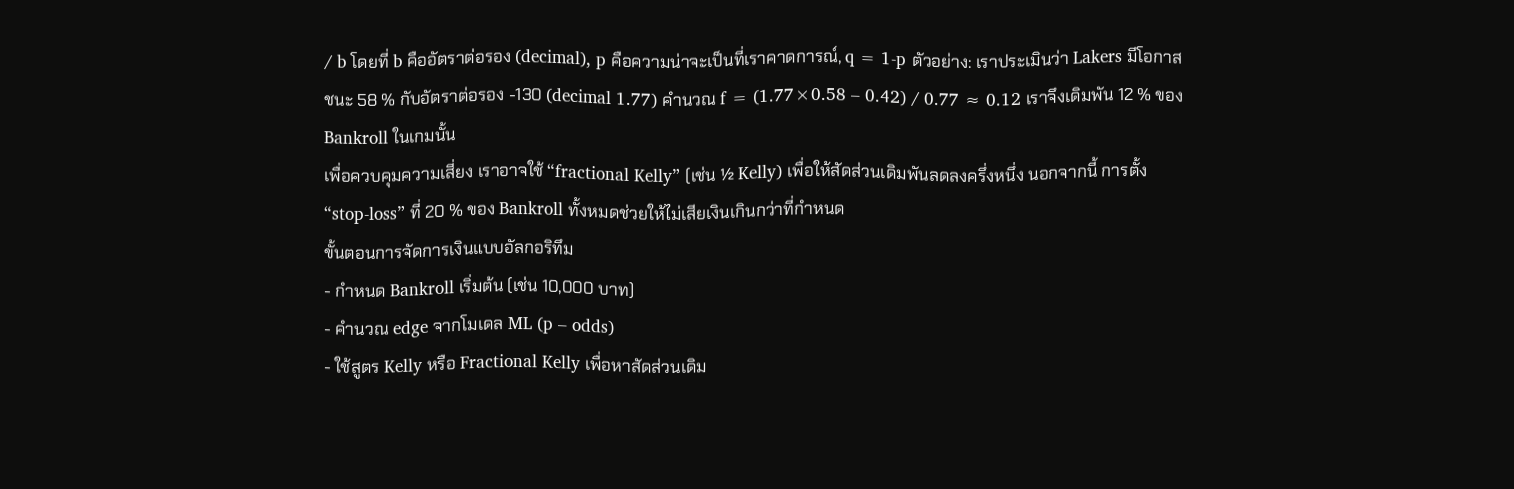/ b โดยที่ b คืออัตราต่อรอง (decimal), p คือความน่าจะเป็นที่เราคาดการณ์, q = 1‑p ตัวอย่าง: เราประเมินว่า Lakers มีโอกาสชนะ 58 % กับอัตราต่อรอง -130 (decimal 1.77) คำนวณ f = (1.77×0.58 – 0.42) / 0.77 ≈ 0.12 เราจึงเดิมพัน 12 % ของ Bankroll ในเกมนั้น
เพื่อควบคุมความเสี่ยง เราอาจใช้ “fractional Kelly” (เช่น ½ Kelly) เพื่อให้สัดส่วนเดิมพันลดลงครึ่งหนึ่ง นอกจากนี้ การตั้ง “stop‑loss” ที่ 20 % ของ Bankroll ทั้งหมดช่วยให้ไม่เสียเงินเกินกว่าที่กำหนด
ขั้นตอนการจัดการเงินแบบอัลกอริทึม
- กำหนด Bankroll เริ่มต้น (เช่น 10,000 บาท)
- คำนวณ edge จากโมเดล ML (p – odds)
- ใช้สูตร Kelly หรือ Fractional Kelly เพื่อหาสัดส่วนเดิม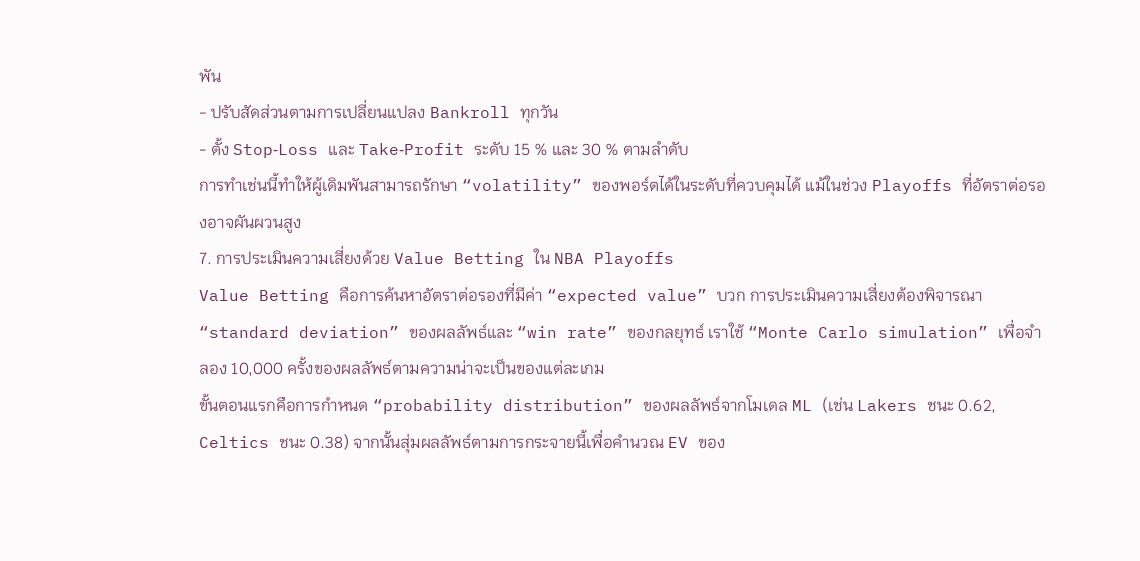พัน
- ปรับสัดส่วนตามการเปลี่ยนแปลง Bankroll ทุกวัน
- ตั้ง Stop‑Loss และ Take‑Profit ระดับ 15 % และ 30 % ตามลำดับ
การทำเช่นนี้ทำให้ผู้เดิมพันสามารถรักษา “volatility” ของพอร์ตได้ในระดับที่ควบคุมได้ แม้ในช่วง Playoffs ที่อัตราต่อรองอาจผันผวนสูง
7. การประเมินความเสี่ยงด้วย Value Betting ใน NBA Playoffs
Value Betting คือการค้นหาอัตราต่อรองที่มีค่า “expected value” บวก การประเมินความเสี่ยงต้องพิจารณา “standard deviation” ของผลลัพธ์และ “win rate” ของกลยุทธ์ เราใช้ “Monte Carlo simulation” เพื่อจำลอง 10,000 ครั้งของผลลัพธ์ตามความน่าจะเป็นของแต่ละเกม
ขั้นตอนแรกคือการกำหนด “probability distribution” ของผลลัพธ์จากโมเดล ML (เช่น Lakers ชนะ 0.62, Celtics ชนะ 0.38) จากนั้นสุ่มผลลัพธ์ตามการกระจายนี้เพื่อคำนวณ EV ของ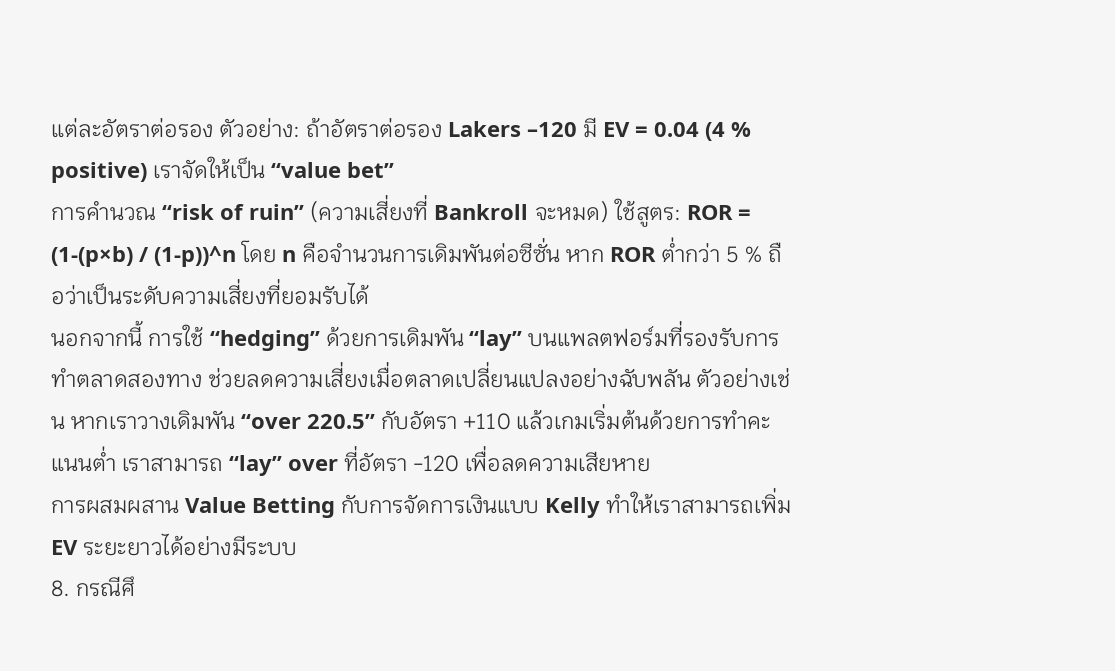แต่ละอัตราต่อรอง ตัวอย่าง: ถ้าอัตราต่อรอง Lakers –120 มี EV = 0.04 (4 % positive) เราจัดให้เป็น “value bet”
การคำนวณ “risk of ruin” (ความเสี่ยงที่ Bankroll จะหมด) ใช้สูตร: ROR = (1‑(p×b) / (1‑p))^n โดย n คือจำนวนการเดิมพันต่อซีซั่น หาก ROR ต่ำกว่า 5 % ถือว่าเป็นระดับความเสี่ยงที่ยอมรับได้
นอกจากนี้ การใช้ “hedging” ด้วยการเดิมพัน “lay” บนแพลตฟอร์มที่รองรับการทำตลาดสองทาง ช่วยลดความเสี่ยงเมื่อตลาดเปลี่ยนแปลงอย่างฉับพลัน ตัวอย่างเช่น หากเราวางเดิมพัน “over 220.5” กับอัตรา +110 แล้วเกมเริ่มต้นด้วยการทำคะแนนต่ำ เราสามารถ “lay” over ที่อัตรา -120 เพื่อลดความเสียหาย
การผสมผสาน Value Betting กับการจัดการเงินแบบ Kelly ทำให้เราสามารถเพิ่ม EV ระยะยาวได้อย่างมีระบบ
8. กรณีศึ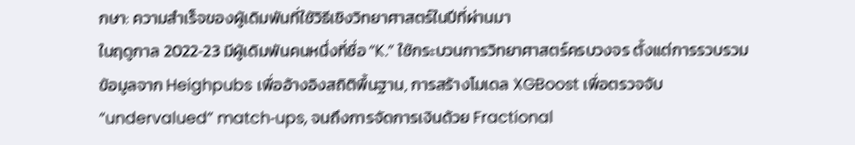กษา: ความสำเร็จของผู้เดิมพันที่ใช้วิธีเชิงวิทยาศาสตร์ในปีที่ผ่านมา
ในฤดูกาล 2022‑23 มีผู้เดิมพันคนหนึ่งที่ชื่อ “K.” ใช้กระบวนการวิทยาศาสตร์ครบวงจร ตั้งแต่การรวบรวมข้อมูลจาก Heighpubs เพื่ออ้างอิงสถิติพื้นฐาน, การสร้างโมเดล XGBoost เพื่อตรวจจับ “undervalued” match‑ups, จนถึงการจัดการเงินด้วย Fractional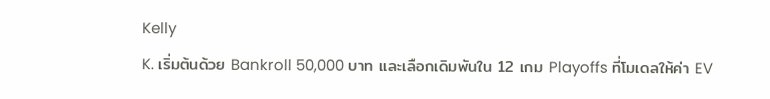Kelly
K. เริ่มต้นด้วย Bankroll 50,000 บาท และเลือกเดิมพันใน 12 เกม Playoffs ที่โมเดลให้ค่า EV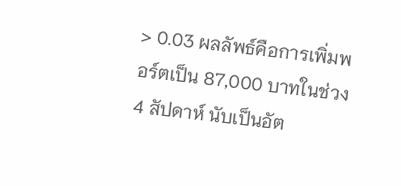> 0.03 ผลลัพธ์คือการเพิ่มพอร์ตเป็น 87,000 บาทในช่วง 4 สัปดาห์ นับเป็นอัต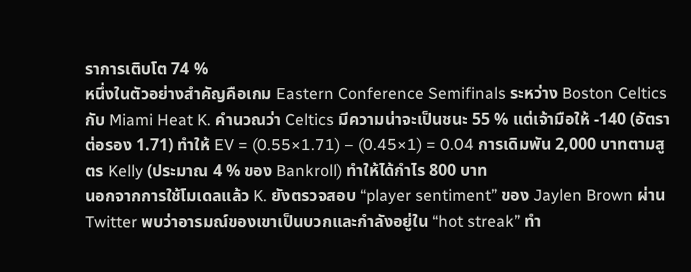ราการเติบโต 74 %
หนึ่งในตัวอย่างสำคัญคือเกม Eastern Conference Semifinals ระหว่าง Boston Celtics กับ Miami Heat K. คำนวณว่า Celtics มีความน่าจะเป็นชนะ 55 % แต่เจ้ามือให้ -140 (อัตราต่อรอง 1.71) ทำให้ EV = (0.55×1.71) – (0.45×1) = 0.04 การเดิมพัน 2,000 บาทตามสูตร Kelly (ประมาณ 4 % ของ Bankroll) ทำให้ได้กำไร 800 บาท
นอกจากการใช้โมเดลแล้ว K. ยังตรวจสอบ “player sentiment” ของ Jaylen Brown ผ่าน Twitter พบว่าอารมณ์ของเขาเป็นบวกและกำลังอยู่ใน “hot streak” ทำ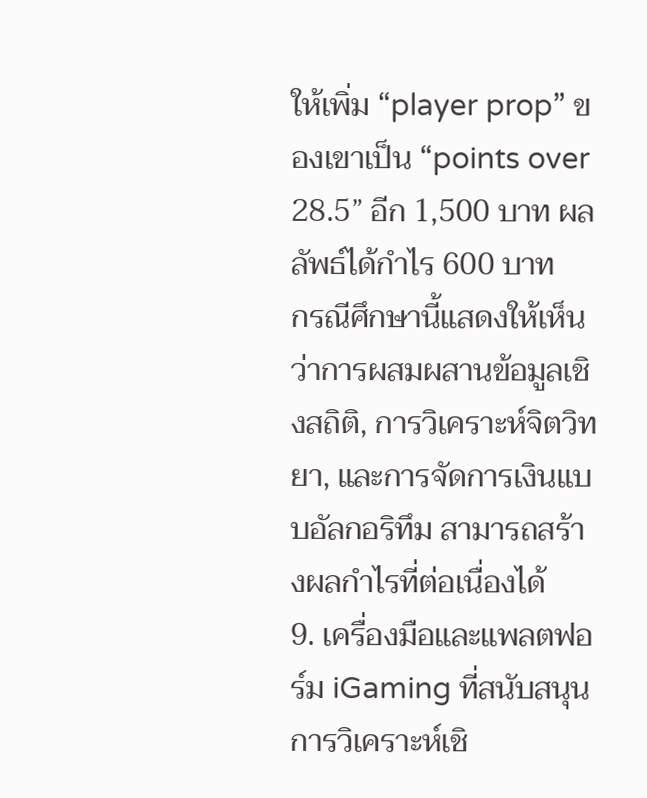ให้เพิ่ม “player prop” ของเขาเป็น “points over 28.5” อีก 1,500 บาท ผลลัพธ์ได้กำไร 600 บาท
กรณีศึกษานี้แสดงให้เห็นว่าการผสมผสานข้อมูลเชิงสถิติ, การวิเคราะห์จิตวิทยา, และการจัดการเงินแบบอัลกอริทึม สามารถสร้างผลกำไรที่ต่อเนื่องได้
9. เครื่องมือและแพลตฟอร์ม iGaming ที่สนับสนุนการวิเคราะห์เชิ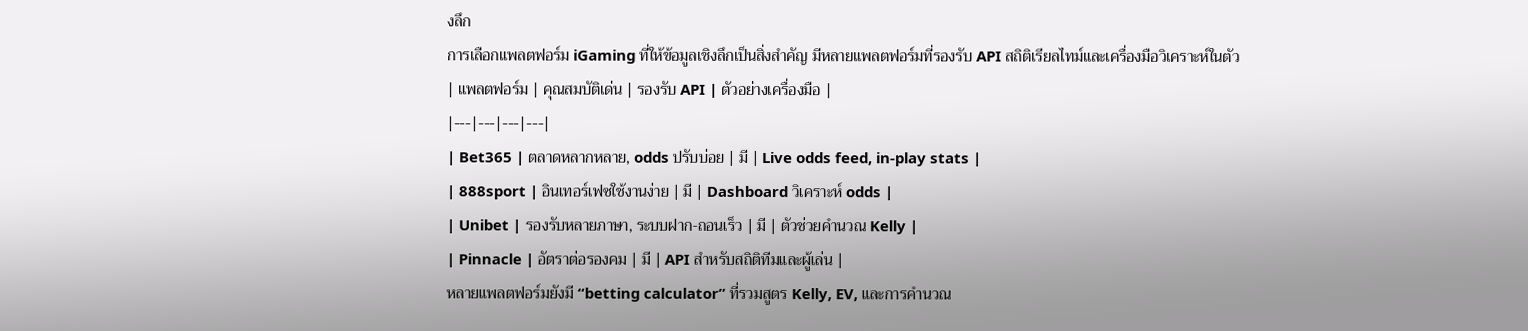งลึก
การเลือกแพลตฟอร์ม iGaming ที่ให้ข้อมูลเชิงลึกเป็นสิ่งสำคัญ มีหลายแพลตฟอร์มที่รองรับ API สถิติเรียลไทม์และเครื่องมือวิเคราะห์ในตัว
| แพลตฟอร์ม | คุณสมบัติเด่น | รองรับ API | ตัวอย่างเครื่องมือ |
|---|---|---|---|
| Bet365 | ตลาดหลากหลาย, odds ปรับบ่อย | มี | Live odds feed, in‑play stats |
| 888sport | อินเทอร์เฟซใช้งานง่าย | มี | Dashboard วิเคราะห์ odds |
| Unibet | รองรับหลายภาษา, ระบบฝาก‑ถอนเร็ว | มี | ตัวช่วยคำนวณ Kelly |
| Pinnacle | อัตราต่อรองคม | มี | API สำหรับสถิติทีมและผู้เล่น |
หลายแพลตฟอร์มยังมี “betting calculator” ที่รวมสูตร Kelly, EV, และการคำนวณ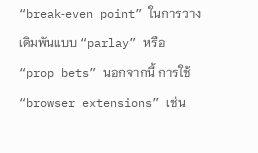“break‑even point” ในการวางเดิมพันแบบ “parlay” หรือ “prop bets” นอกจากนี้ การใช้ “browser extensions” เช่น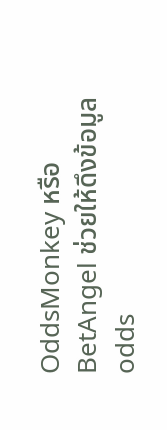OddsMonkey หรือ BetAngel ช่วยให้ดึงข้อมูล odds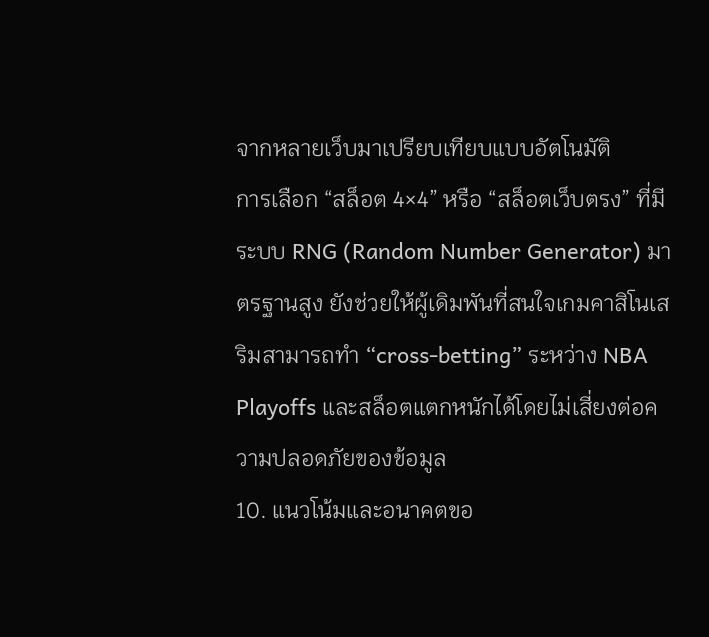จากหลายเว็บมาเปรียบเทียบแบบอัตโนมัติ
การเลือก “สล็อต 4×4” หรือ “สล็อตเว็บตรง” ที่มีระบบ RNG (Random Number Generator) มาตรฐานสูง ยังช่วยให้ผู้เดิมพันที่สนใจเกมคาสิโนเสริมสามารถทำ “cross‑betting” ระหว่าง NBA Playoffs และสล็อตแตกหนักได้โดยไม่เสี่ยงต่อความปลอดภัยของข้อมูล
10. แนวโน้มและอนาคตขอ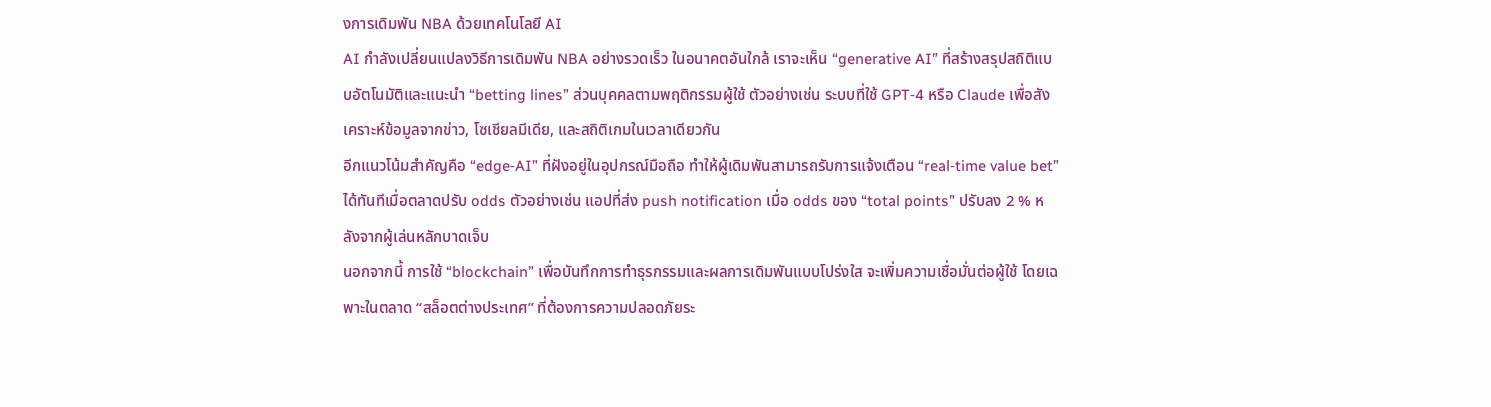งการเดิมพัน NBA ด้วยเทคโนโลยี AI
AI กำลังเปลี่ยนแปลงวิธีการเดิมพัน NBA อย่างรวดเร็ว ในอนาคตอันใกล้ เราจะเห็น “generative AI” ที่สร้างสรุปสถิติแบบอัตโนมัติและแนะนำ “betting lines” ส่วนบุคคลตามพฤติกรรมผู้ใช้ ตัวอย่างเช่น ระบบที่ใช้ GPT‑4 หรือ Claude เพื่อสังเคราะห์ข้อมูลจากข่าว, โซเชียลมีเดีย, และสถิติเกมในเวลาเดียวกัน
อีกแนวโน้มสำคัญคือ “edge‑AI” ที่ฝังอยู่ในอุปกรณ์มือถือ ทำให้ผู้เดิมพันสามารถรับการแจ้งเตือน “real‑time value bet” ได้ทันทีเมื่อตลาดปรับ odds ตัวอย่างเช่น แอปที่ส่ง push notification เมื่อ odds ของ “total points” ปรับลง 2 % หลังจากผู้เล่นหลักบาดเจ็บ
นอกจากนี้ การใช้ “blockchain” เพื่อบันทึกการทำธุรกรรมและผลการเดิมพันแบบโปร่งใส จะเพิ่มความเชื่อมั่นต่อผู้ใช้ โดยเฉพาะในตลาด “สล็อตต่างประเทศ” ที่ต้องการความปลอดภัยระ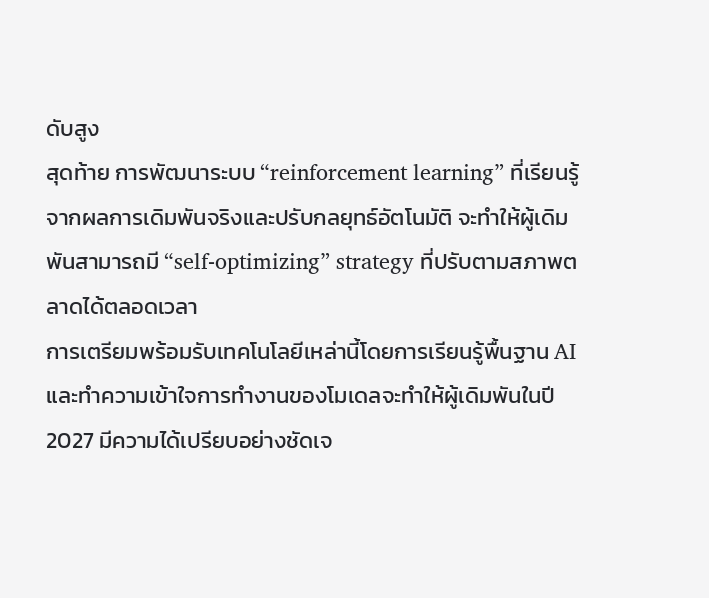ดับสูง
สุดท้าย การพัฒนาระบบ “reinforcement learning” ที่เรียนรู้จากผลการเดิมพันจริงและปรับกลยุทธ์อัตโนมัติ จะทำให้ผู้เดิมพันสามารถมี “self‑optimizing” strategy ที่ปรับตามสภาพตลาดได้ตลอดเวลา
การเตรียมพร้อมรับเทคโนโลยีเหล่านี้โดยการเรียนรู้พื้นฐาน AI และทำความเข้าใจการทำงานของโมเดลจะทำให้ผู้เดิมพันในปี 2027 มีความได้เปรียบอย่างชัดเจ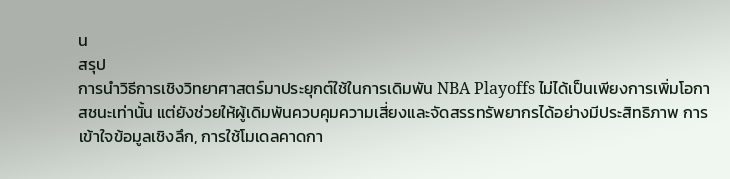น
สรุป
การนำวิธีการเชิงวิทยาศาสตร์มาประยุกต์ใช้ในการเดิมพัน NBA Playoffs ไม่ได้เป็นเพียงการเพิ่มโอกาสชนะเท่านั้น แต่ยังช่วยให้ผู้เดิมพันควบคุมความเสี่ยงและจัดสรรทรัพยากรได้อย่างมีประสิทธิภาพ การเข้าใจข้อมูลเชิงลึก, การใช้โมเดลคาดกา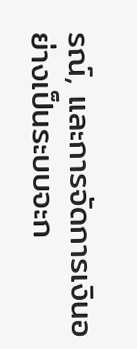รณ์, และการจัดการเงินอย่างเป็นระบบจะก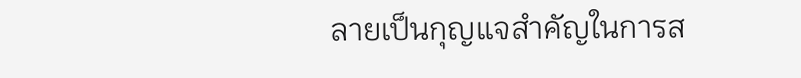ลายเป็นกุญแจสำคัญในการส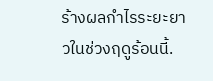ร้างผลกำไรระยะยาวในช่วงฤดูร้อนนี้.